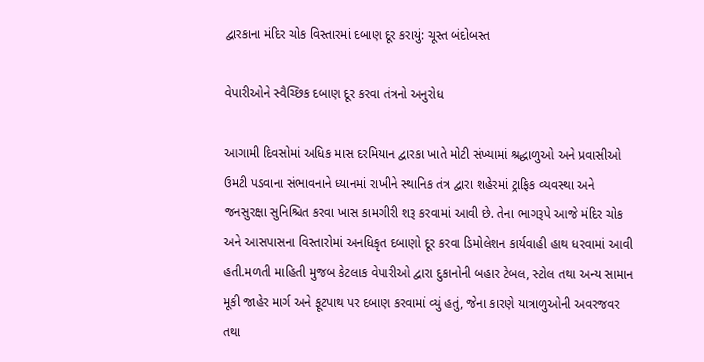દ્વારકાના મંદિર ચોક વિસ્તારમાં દબાણ દૂર કરાયું: ચૂસ્ત બંદોબસ્ત

વેપારીઓને સ્વૈચ્છિક દબાણ દૂર કરવા તંત્રનો અનુરોધ

આગામી દિવસોમાં અધિક માસ દરમિયાન દ્વારકા ખાતે મોટી સંખ્યામાં શ્રદ્ધાળુઓ અને પ્રવાસીઓ ઉમટી પડવાના સંભાવનાને ધ્યાનમાં રાખીને સ્થાનિક તંત્ર દ્વારા શહેરમાં ટ્રાફિક વ્યવસ્થા અને જનસુરક્ષા સુનિશ્ચિત કરવા ખાસ કામગીરી શરૂ કરવામાં આવી છે. તેના ભાગરૂપે આજે મંદિર ચોક અને આસપાસના વિસ્તારોમાં અનધિકૃત દબાણો દૂર કરવા ડિમોલેશન કાર્યવાહી હાથ ધરવામાં આવી હતી.મળતી માહિતી મુજબ કેટલાક વેપારીઓ દ્વારા દુકાનોની બહાર ટેબલ, સ્ટોલ તથા અન્ય સામાન મૂકી જાહેર માર્ગ અને ફૂટપાથ પર દબાણ કરવામાં વ્યું હતું, જેના કારણે યાત્રાળુઓની અવરજવર તથા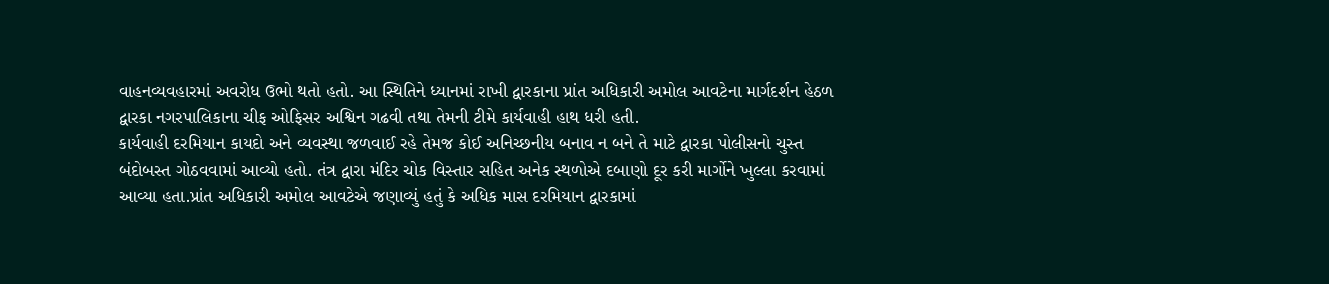વાહનવ્યવહારમાં અવરોધ ઉભો થતો હતો. આ સ્થિતિને ધ્યાનમાં રાખી દ્વારકાના પ્રાંત અધિકારી અમોલ આવટેના માર્ગદર્શન હેઠળ દ્વારકા નગરપાલિકાના ચીફ ઓફિસર અશ્વિન ગઢવી તથા તેમની ટીમે કાર્યવાહી હાથ ધરી હતી.
કાર્યવાહી દરમિયાન કાયદો અને વ્યવસ્થા જળવાઈ રહે તેમજ કોઈ અનિચ્છનીય બનાવ ન બને તે માટે દ્વારકા પોલીસનો ચુસ્ત બંદોબસ્ત ગોઠવવામાં આવ્યો હતો. તંત્ર દ્વારા મંદિર ચોક વિસ્તાર સહિત અનેક સ્થળોએ દબાણો દૂર કરી માર્ગોને ખુલ્લા કરવામાં આવ્યા હતા.પ્રાંત અધિકારી અમોલ આવટેએ જણાવ્યું હતું કે અધિક માસ દરમિયાન દ્વારકામાં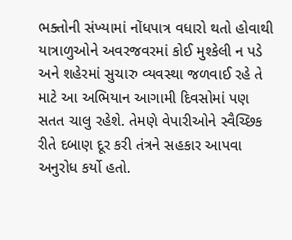ભક્તોની સંખ્યામાં નોંધપાત્ર વધારો થતો હોવાથી યાત્રાળુઓને અવરજવરમાં કોઈ મુશ્કેલી ન પડે અને શહેરમાં સુચારુ વ્યવસ્થા જળવાઈ રહે તે માટે આ અભિયાન આગામી દિવસોમાં પણ સતત ચાલુ રહેશે. તેમણે વેપારીઓને સ્વૈચ્છિક રીતે દબાણ દૂર કરી તંત્રને સહકાર આપવા અનુરોધ કર્યો હતો.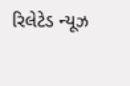રિલેટેડ ન્યૂઝ